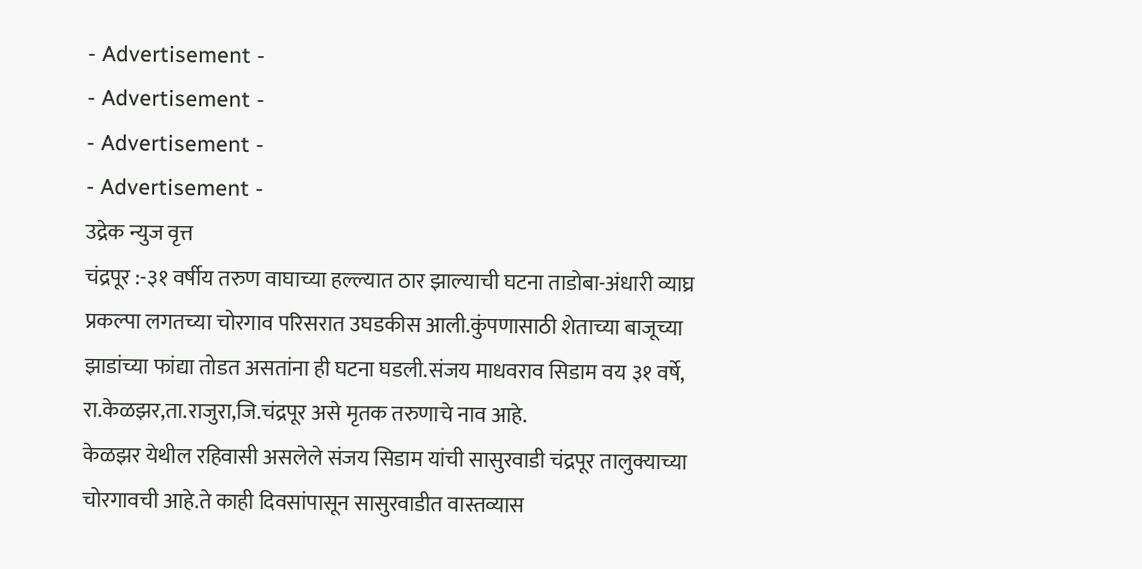- Advertisement -
- Advertisement -
- Advertisement -
- Advertisement -
उद्रेक न्युज वृत्त
चंद्रपूर :-३१ वर्षीय तरुण वाघाच्या हल्ल्यात ठार झाल्याची घटना ताडोबा-अंधारी व्याघ्र प्रकल्पा लगतच्या चोरगाव परिसरात उघडकीस आली.कुंपणासाठी शेताच्या बाजूच्या झाडांच्या फांद्या तोडत असतांना ही घटना घडली.संजय माधवराव सिडाम वय ३१ वर्षे, रा.केळझर,ता.राजुरा,जि.चंद्रपूर असे मृतक तरुणाचे नाव आहे.
केळझर येथील रहिवासी असलेले संजय सिडाम यांची सासुरवाडी चंद्रपूर तालुक्याच्या चोरगावची आहे.ते काही दिवसांपासून सासुरवाडीत वास्तव्यास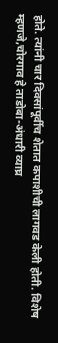होते. त्यांनी चार दिवसांपूर्वीच शेतात कपाशीची लागवड केली होती. विशेष म्हणजे,चोरगाव हे ताडोबा-अंधारी व्याघ्र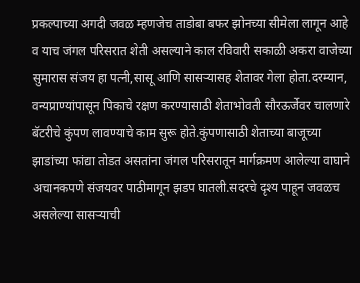प्रकल्पाच्या अगदी जवळ म्हणजेच ताडोबा बफर झोनच्या सीमेला लागून आहे व याच जंगल परिसरात शेती असल्याने काल रविवारी सकाळी अकरा वाजेच्या सुमारास संजय हा पत्नी,सासू आणि सासऱ्यासह शेतावर गेला होता.दरम्यान, वन्यप्राण्यांपासून पिकाचे रक्षण करण्यासाठी शेताभोवती सौरऊर्जेवर चालणारे बॅटरीचे कुंपण लावण्याचे काम सुरू होते.कुंपणासाठी शेताच्या बाजूच्या झाडांच्या फांद्या तोडत असतांना जंगल परिसरातून मार्गक्रमण आलेल्या वाघाने अचानकपणे संजयवर पाठीमागून झडप घातली.सदरचे दृश्य पाहून जवळच असलेल्या सासऱ्याची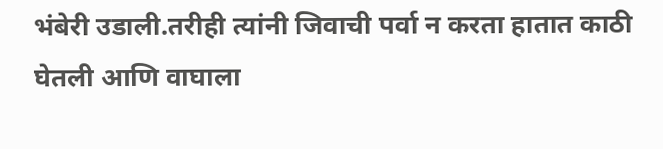भंबेरी उडाली.तरीही त्यांनी जिवाची पर्वा न करता हातात काठी घेतली आणि वाघाला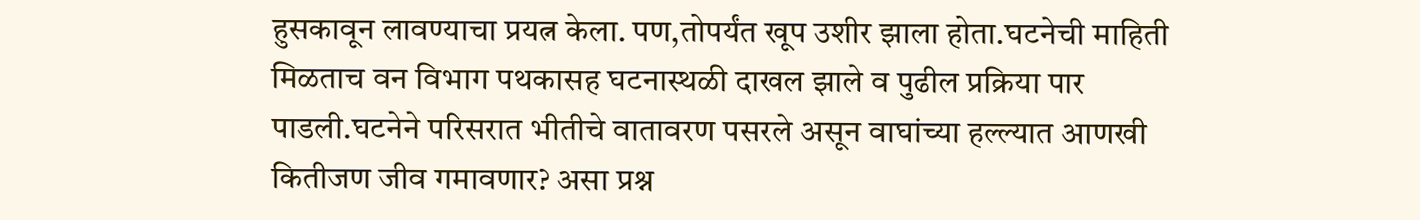हुसकावून लावण्याचा प्रयत्न केला. पण,तोपर्यंत खूप उशीर झाला होता.घटनेची माहिती मिळताच वन विभाग पथकासह घटनास्थळी दाखल झाले व पुढील प्रक्रिया पार पाडली.घटनेने परिसरात भीतीचे वातावरण पसरले असून वाघांच्या हल्ल्यात आणखी कितीजण जीव गमावणार? असा प्रश्न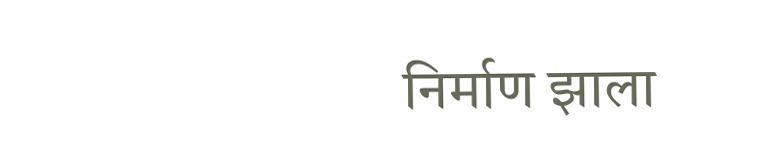निर्माण झाला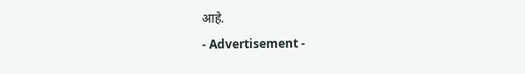आहे.
- Advertisement -